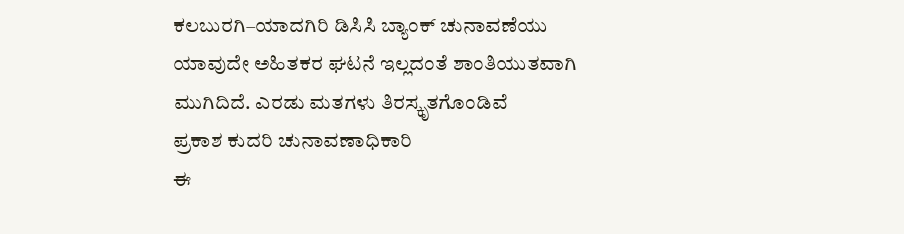ಕಲಬುರಗಿ–ಯಾದಗಿರಿ ಡಿಸಿಸಿ ಬ್ಯಾಂಕ್ ಚುನಾವಣೆಯು ಯಾವುದೇ ಅಹಿತಕರ ಘಟನೆ ಇಲ್ಲದಂತೆ ಶಾಂತಿಯುತವಾಗಿ ಮುಗಿದಿದೆ. ಎರಡು ಮತಗಳು ತಿರಸ್ಕೃತಗೊಂಡಿವೆ
ಪ್ರಕಾಶ ಕುದರಿ ಚುನಾವಣಾಧಿಕಾರಿ
ಈ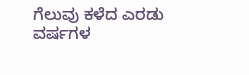ಗೆಲುವು ಕಳೆದ ಎರಡು ವರ್ಷಗಳ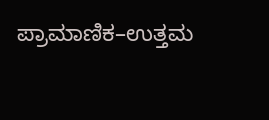ಪ್ರಾಮಾಣಿಕ–ಉತ್ತಮ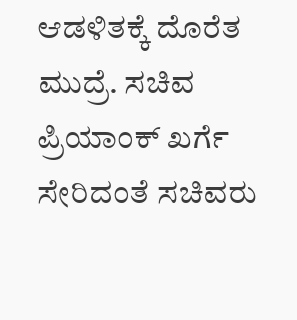ಆಡಳಿತಕ್ಕೆ ದೊರೆತ ಮುದ್ರೆ. ಸಚಿವ ಪ್ರಿಯಾಂಕ್ ಖರ್ಗೆ ಸೇರಿದಂತೆ ಸಚಿವರು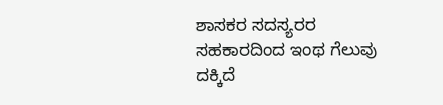ಶಾಸಕರ ಸದಸ್ಯರರ ಸಹಕಾರದಿಂದ ಇಂಥ ಗೆಲುವು ದಕ್ಕಿದೆ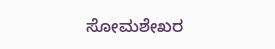ಸೋಮಶೇಖರ